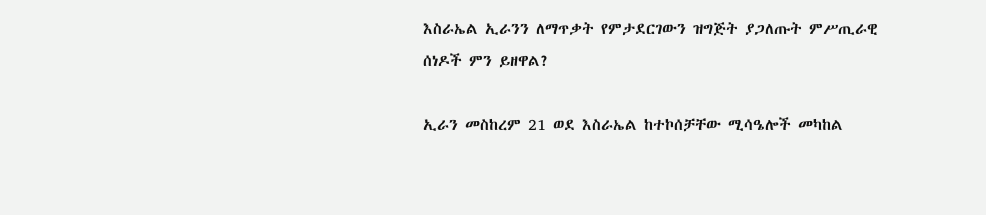እስራኤል ኢራንን ለማጥቃት የምታደርገውን ዝግጅት ያጋለጡት ምሥጢራዊ ሰነዶች ምን ይዘዋል?

ኢራን መስከረም 21 ወደ እስራኤል ከተኮሰቻቸው ሚሳዔሎች መካከል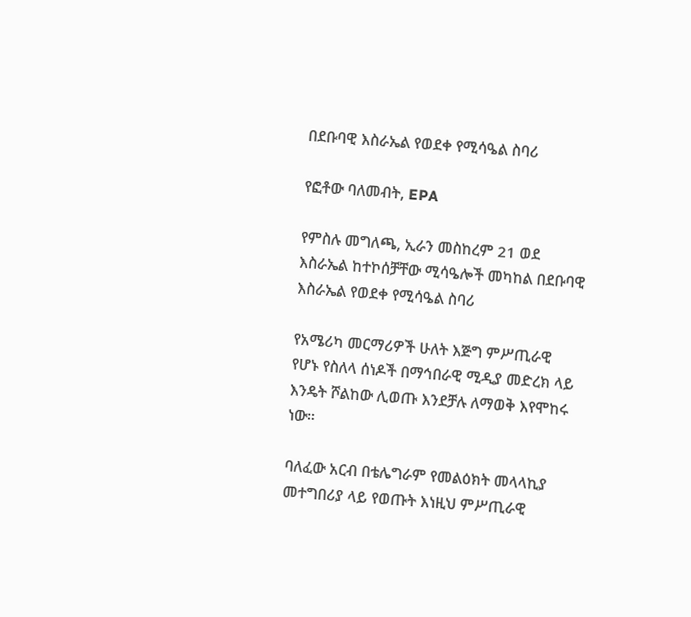በደቡባዊ እስራኤል የወደቀ የሚሳዔል ስባሪ

የፎቶው ባለመብት, EPA

የምስሉ መግለጫ, ኢራን መስከረም 21 ወደ እስራኤል ከተኮሰቻቸው ሚሳዔሎች መካከል በደቡባዊ እስራኤል የወደቀ የሚሳዔል ስባሪ

የአሜሪካ መርማሪዎች ሁለት እጅግ ምሥጢራዊ የሆኑ የስለላ ሰነዶች በማኅበራዊ ሚዲያ መድረክ ላይ እንዴት ሾልከው ሊወጡ እንደቻሉ ለማወቅ እየሞከሩ ነው።

ባለፈው አርብ በቴሌግራም የመልዕክት መላላኪያ መተግበሪያ ላይ የወጡት እነዚህ ምሥጢራዊ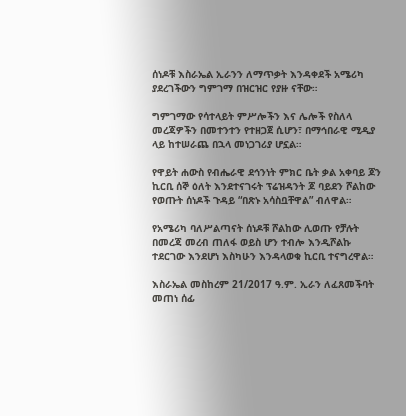ሰነዶቹ እስራኤል ኢራንን ለማጥቃት እንዳቀደች አሜሪካ ያደረገችውን ግምገማ በዝርዝር የያዙ ናቸው።

ግምገማው የሳተላይት ምሥሎችን እና ሌሎች የስለላ መረጃዎችን በመተንተን የተዘጋጀ ሲሆን፣ በማኅበራዊ ሚዲያ ላይ ከተሠራጨ በኋላ መነጋገሪያ ሆኗል።

የዋይት ሐውስ የብሔራዊ ደኅንነት ምክር ቤት ቃል አቀባይ ጆን ኪርቢ ሰኞ ዕለት እንደተናገሩት ፕሬዝዳንት ጆ ባይደን ሾልከው የወጡት ሰነዶች ጉዳይ “በጽኑ አሳስቧቸዋል” ብለዋል።

የአሜሪካ ባለሥልጣናት ሰነዶቹ ሾልከው ሊወጡ የቻሉት በመረጃ መረብ ጠለፋ ወይስ ሆን ተብሎ እንዲሾልኩ ተደርገው እንደሆነ እስካሁን እንዳላወቁ ኪርቢ ተናግረዋል።

እስራኤል መስከረም 21/2017 ዓ.ም. ኢራን ለፈጸመችባት መጠነ ሰፊ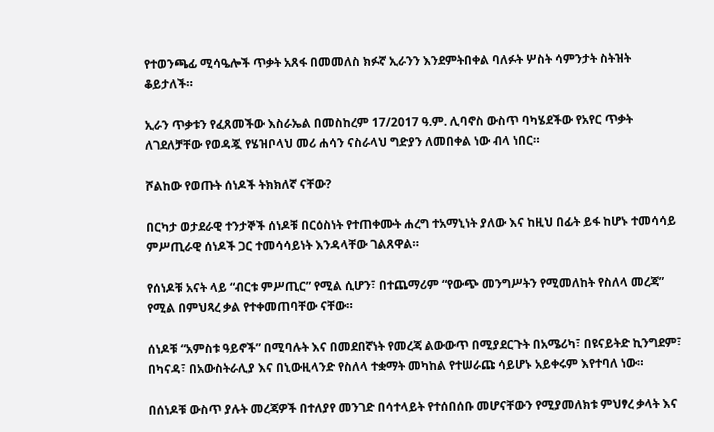የተወንጫፊ ሚሳዔሎች ጥቃት አጸፋ በመመለስ ክፉኛ ኢራንን እንደምትበቀል ባለፉት ሦስት ሳምንታት ስትዝት ቆይታለች።

ኢራን ጥቃቱን የፈጸመችው እስራኤል በመስከረም 17/2017 ዓ.ም. ሊባኖስ ውስጥ ባካሄደችው የአየር ጥቃት ለገደለቻቸው የወዳጇ የሄዝቦላህ መሪ ሐሳን ናስራላህ ግድያን ለመበቀል ነው ብላ ነበር።

ሾልከው የወጡት ሰነዶች ትክክለኛ ናቸው?

በርካታ ወታደራዊ ተንታኞች ሰነዶቹ በርዕስነት የተጠቀሙት ሐረግ ተአማኒነት ያለው እና ከዚህ በፊት ይፋ ከሆኑ ተመሳሳይ ምሥጢራዊ ሰነዶች ጋር ተመሳሳይነት እንዳላቸው ገልጸዋል።

የሰነዶቹ አናት ላይ “ብርቱ ምሥጢር” የሚል ሲሆን፣ በተጨማሪም “የውጭ መንግሥትን የሚመለከት የስለላ መረጃ” የሚል በምህጻረ ቃል የተቀመጠባቸው ናቸው።

ሰነዶቹ “አምስቱ ዓይኖች” በሚባሉት እና በመደበኛነት የመረጃ ልውውጥ በሚያደርጉት በአሜሪካ፣ በዩናይትድ ኪንግደም፣ በካናዳ፣ በአውስትራሊያ እና በኒውዚላንድ የስለላ ተቋማት መካከል የተሠራጩ ሳይሆኑ አይቀሩም እየተባለ ነው።

በሰነዶቹ ውስጥ ያሉት መረጃዎች በተለያየ መንገድ በሳተላይት የተሰበሰቡ መሆናቸውን የሚያመለክቱ ምህፃረ ቃላት እና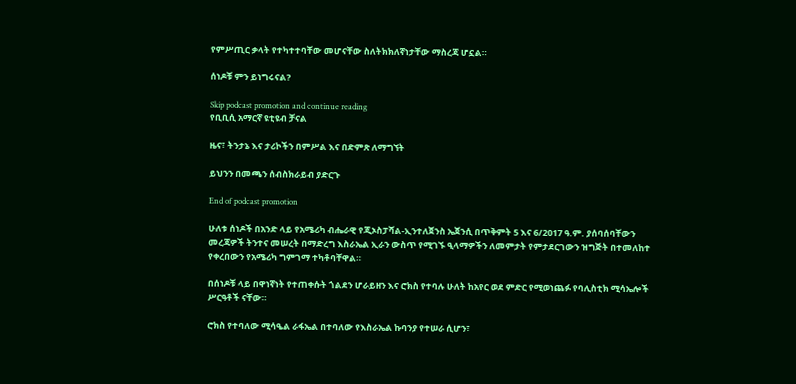የምሥጢር ቃላት የተካተተባቸው መሆናቸው ስለትክክለኛነታቸው ማስረጃ ሆኗል።

ሰነዶቹ ምን ይነግሩናል?

Skip podcast promotion and continue reading
የቢቢሲ አማርኛ ዩቲዩብ ቻናል

ዜና፣ ትንታኔ እና ታሪኮችን በምሥል እና በድምጽ ለማግኘት

ይህንን በመጫን ሰብስክራይብ ያድርጉ

End of podcast promotion

ሁለቱ ሰነዶች በአንድ ላይ የአሜሪካ ብሔራዊ የጂኦስፓሻል-ኢንተለጀንስ ኤጀንሲ በጥቅምት 5 እና 6/2017 ዓ.ም. ያሰባሰባቸውን መረጃዎች ትንተና መሠረት በማድረግ እስራኤል ኢራን ውስጥ የሚገኙ ዒላማዎችን ለመምታት የምታደርገውን ዝግጅት በተመለከተ የቀረበውን የአሜሪካ ግምገማ ተካቶባቸዋል።

በሰነዶቹ ላይ በዋነኛነት የተጠቀሱት ጎልደን ሆራይዘን እና ሮክስ የተባሉ ሁለት ከአየር ወደ ምድር የሚወነጨፉ የባሊስቲክ ሚሳኤሎች ሥርዓቶች ናቸው።

ሮክስ የተባለው ሚሳዔል ራፋኤል በተባለው የእስራኤል ኩባንያ የተሠራ ሲሆን፣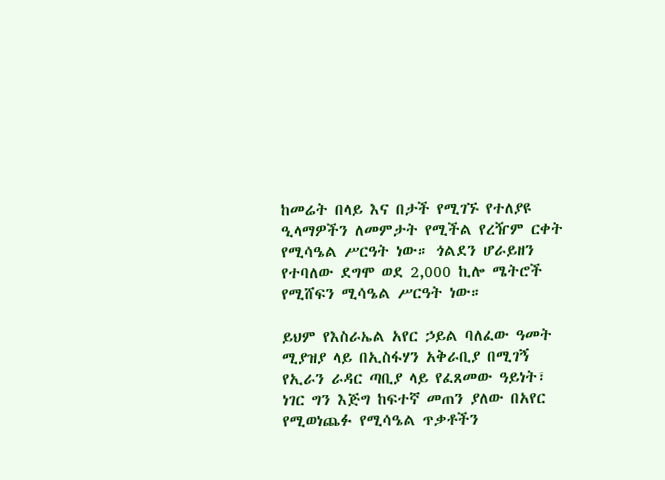ከመሬት በላይ እና በታች የሚገኙ የተለያዩ ዒላማዎችን ለመምታት የሚችል የረዥም ርቀት የሚሳዔል ሥርዓት ነው። ጎልደን ሆራይዘን የተባለው ደግሞ ወደ 2,000 ኪሎ ሜትሮች የሚሸፍን ሚሳዔል ሥርዓት ነው።

ይህም የእስራኤል አየር ኃይል ባለፈው ዓመት ሚያዝያ ላይ በኢስፋሃን አቅራቢያ በሚገኝ የኢራን ራዳር ጣቢያ ላይ የፈጸመው ዓይነት፣ ነገር ግን እጅግ ከፍተኛ መጠን ያለው በአየር የሚወነጨፉ የሚሳዔል ጥቃቶችን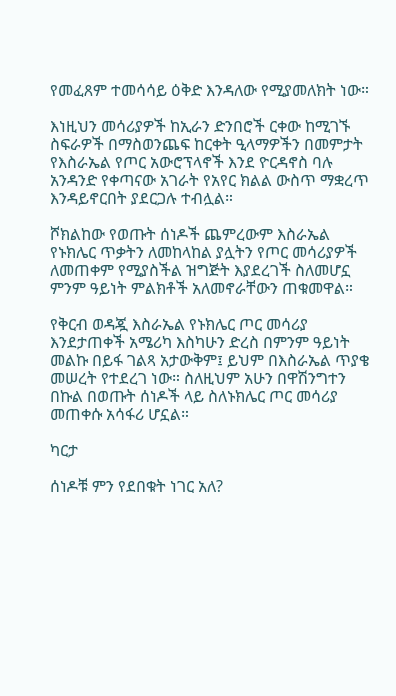የመፈጸም ተመሳሳይ ዕቅድ እንዳለው የሚያመለክት ነው።

እነዚህን መሳሪያዎች ከኢራን ድንበሮች ርቀው ከሚገኙ ስፍራዎች በማስወንጨፍ ከርቀት ዒላማዎችን በመምታት የእስራኤል የጦር አውሮፕላኖች እንደ ዮርዳኖስ ባሉ አንዳንድ የቀጣናው አገራት የአየር ክልል ውስጥ ማቋረጥ እንዳይኖርበት ያደርጋሉ ተብሏል።

ሾክልከው የወጡት ሰነዶች ጨምረውም እስራኤል የኑክሌር ጥቃትን ለመከላከል ያሏትን የጦር መሳሪያዎች ለመጠቀም የሚያስችል ዝግጅት እያደረገች ስለመሆኗ ምንም ዓይነት ምልክቶች አለመኖራቸውን ጠቁመዋል።

የቅርብ ወዳጇ እስራኤል የኑክሌር ጦር መሳሪያ እንደታጠቀች አሜሪካ እስካሁን ድረስ በምንም ዓይነት መልኩ በይፋ ገልጻ አታውቅም፤ ይህም በእስራኤል ጥያቄ መሠረት የተደረገ ነው። ስለዚህም አሁን በዋሽንግተን በኩል በወጡት ሰነዶች ላይ ስለኑክሌር ጦር መሳሪያ መጠቀሱ አሳፋሪ ሆኗል።

ካርታ

ሰነዶቹ ምን የደበቁት ነገር አለ?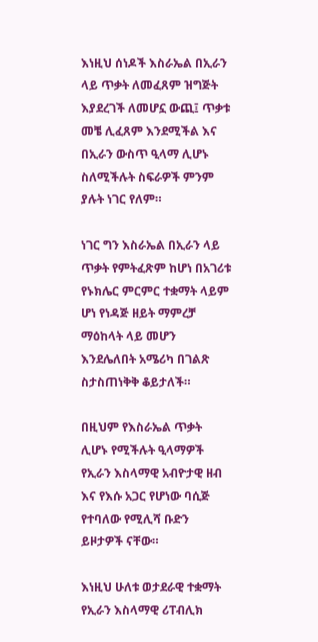እነዚህ ሰነዶች እስራኤል በኢራን ላይ ጥቃት ለመፈጸም ዝግጅት እያደረገች ለመሆኗ ውጪ፤ ጥቃቱ መቼ ሊፈጸም እንደሚችል እና በኢራን ውስጥ ዒላማ ሊሆኑ ስለሚችሉት ስፍራዎች ምንም ያሉት ነገር የለም።

ነገር ግን እስራኤል በኢራን ላይ ጥቃት የምትፈጽም ከሆነ በአገሪቱ የኑክሌር ምርምር ተቋማት ላይም ሆነ የነዳጅ ዘይት ማምረቻ ማዕከላት ላይ መሆን እንደሌለበት አሜሪካ በገልጽ ስታስጠነቅቅ ቆይታለች።

በዚህም የእስራኤል ጥቃት ሊሆኑ የሚችሉት ዒላማዎች የኢራን እስላማዊ አብዮታዊ ዘብ እና የእሱ አጋር የሆነው ባሲጅ የተባለው የሚሊሻ ቡድን ይዞታዎች ናቸው።

እነዚህ ሁለቱ ወታደራዊ ተቋማት የኢራን እስላማዊ ሪፐብሊክ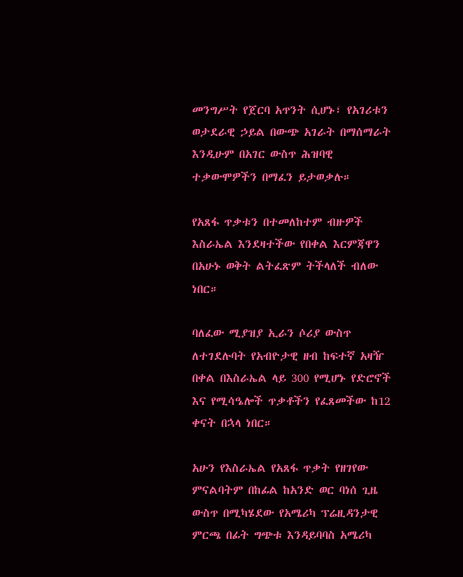መንግሥት የጀርባ አጥንት ሲሆኑ፣ የአገሪቱን ወታደራዊ ኃይል በውጭ አገራት በማሰማራት እንዲሁም በአገር ውስጥ ሕዝባዊ ተቃውሞዎችን በማፈን ይታወቃሉ።

የአጸፋ ጥቃቱን በተመለከተም ብዙዎች እስራኤል እንደዛተችው የበቀል እርምጃዋን በአሁኑ ወቅት ልትፈጽም ትችላለች ብለው ነበር።

ባለፈው ሚያዝያ ኢራን ሶሪያ ውስጥ ለተገደሉባት የአብዮታዊ ዘብ ከፍተኛ አዛዥ በቀል በእስራኤል ላይ 300 የሚሆኑ የድሮኖች እና የሚሳዔሎች ጥቃቶችን የፈጸመችው ከ12 ቀናት በኋላ ነበር።

አሁን የእስራኤል የአጸፋ ጥቃት የዘገየው ምናልባትም በከፊል ከአንድ ወር ባነሰ ጊዜ ውስጥ በሚካሄደው የአሜሪካ ፕሬዚዳንታዊ ምርጫ በፊት ግጭቱ እንዳይባባስ አሜሪካ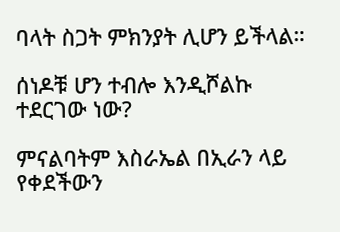ባላት ስጋት ምክንያት ሊሆን ይችላል።

ሰነዶቹ ሆን ተብሎ እንዲሾልኩ ተደርገው ነው?

ምናልባትም እስራኤል በኢራን ላይ የቀደችውን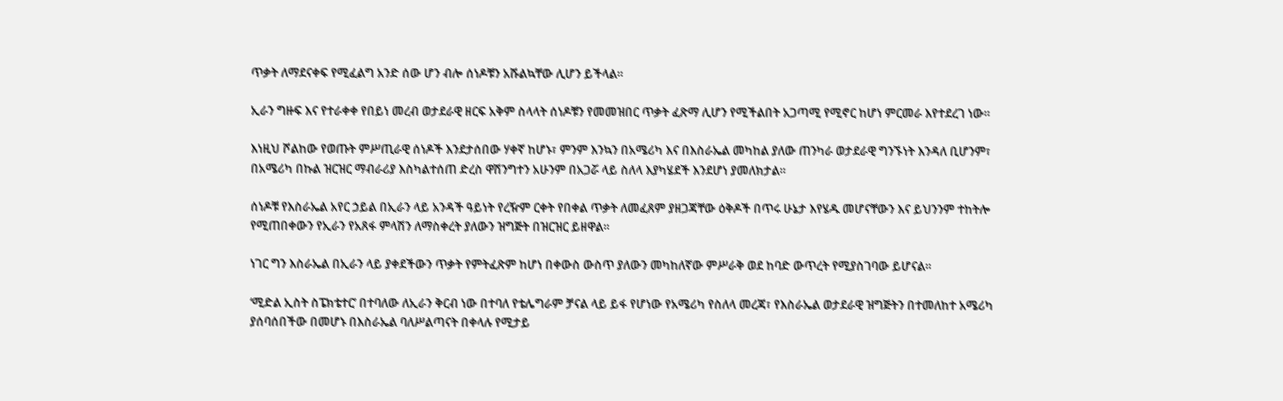ጥቃት ለማደናቀፍ የሚፈልግ አንድ ሰው ሆን ብሎ ሰነዶቹን አሹልኳቸው ሊሆን ይችላል።

ኢራን ግዙፍ እና የተራቀቀ የበይነ መረብ ወታደራዊ ዘርፍ አቅም ስላላት ሰነዶቹን የመመዝበር ጥቃት ፈጽማ ሊሆን የሚችልበት አጋጣሚ የሚኖር ከሆነ ምርመራ እየተደረገ ነው።

እነዚህ ሾልከው የወጡት ምሥጢራዊ ሰነዶች እንደታሰበው ሃቀኛ ከሆኑ፣ ምንም እንኳን በአሜሪካ እና በእስራኤል መካከል ያለው ጠንካራ ወታደራዊ ግንኙነት እንዳለ ቢሆንም፣ በአሜሪካ በኩል ዝርዝር ማብራሪያ እስካልተሰጠ ድረስ ዋሽንግተን አሁንም በአጋሯ ላይ ስለላ እያካሄደች እንደሆነ ያመለክታል።

ሰነዶቹ የእስራኤል አየር ኃይል በኢራን ላይ አንዳች ዓይነት የረዥም ርቀት የበቀል ጥቃት ለመፈጸም ያዘጋጃቸው ዕቅዶች በጥሩ ሁኔታ እየሄዱ መሆናቸውን እና ይህንንም ተከትሎ የሚጠበቀውን የኢራን የአጸፋ ምላሽን ለማስቀረት ያለውን ዝግጅት በዝርዝር ይዘዋል።

ነገር ግን እስራኤል በኢራን ላይ ያቀደችውን ጥቃት የምትፈጽም ከሆነ በቀውስ ውስጥ ያለውን መካከለኛው ምሥራቅ ወደ ከባድ ውጥረት የሚያስገባው ይሆናል።

‘ሚድል ኢስት ስፔክቴተር’ በተባለው ለኢራን ቅርብ ነው በተባለ የቴሌግራም ቻናል ላይ ይፋ የሆነው የአሜሪካ የስለላ መረጃ፣ የእስራኤል ወታደራዊ ዝግጅትን በተመለከተ አሜሪካ ያሰባሰበችው በመሆኑ በእስራኤል ባለሥልጣናት በቀላሉ የሚታይ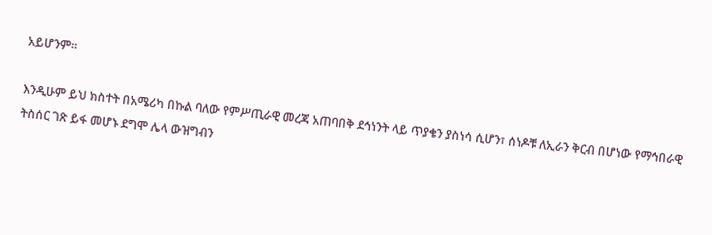አይሆንም።

እንዲሁም ይህ ክስተት በአሜሪካ በኩል ባለው የምሥጢራዊ መረጃ አጠባበቅ ደኅነንት ላይ ጥያቄን ያስነሳ ሲሆን፣ ሰነዶቹ ለኢራን ቅርብ በሆነው የማኅበራዊ ትስሰር ገጽ ይፋ መሆኑ ደግሞ ሌላ ውዝግብን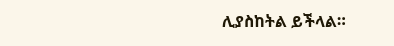ሊያስከትል ይችላል።